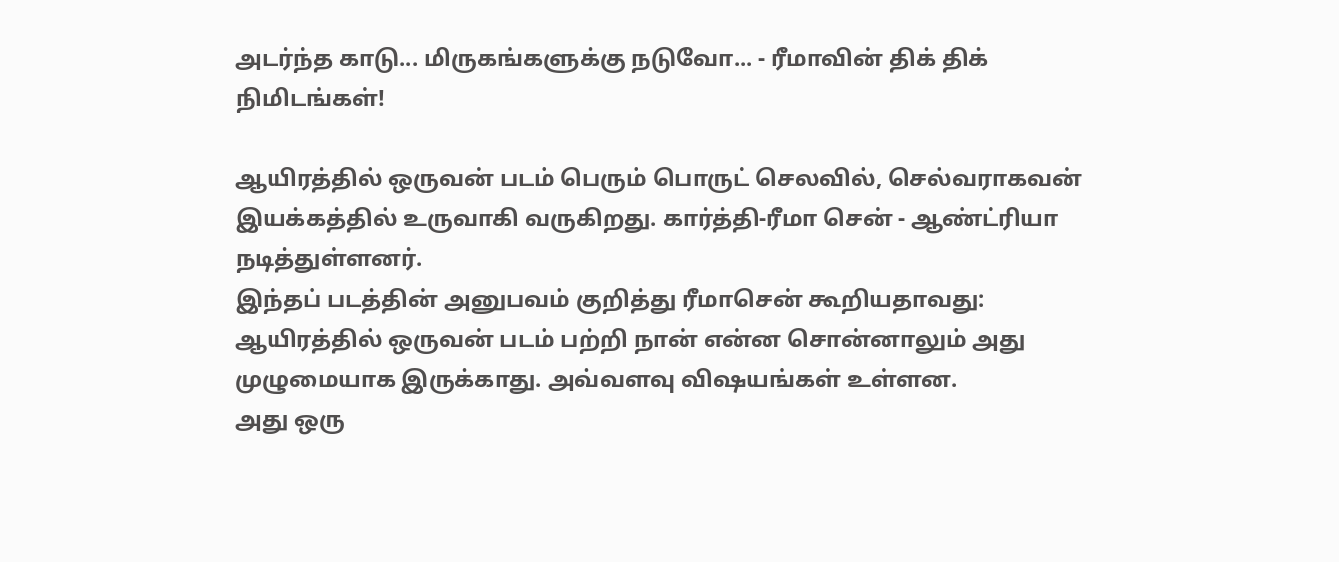அடர்ந்த காடு... மிருகங்களுக்கு நடுவோ... - ரீமாவின் திக் திக் நிமிடங்கள்!

ஆயிரத்தில் ஒருவன் படம் பெரும் பொருட் செலவில், செல்வராகவன் இயக்கத்தில் உருவாகி வருகிறது. கார்த்தி-ரீமா சென் - ஆண்ட்ரியா நடித்துள்ளனர்.
இந்தப் படத்தின் அனுபவம் குறித்து ரீமாசென் கூறியதாவது:
ஆயிரத்தில் ஒருவன் படம் பற்றி நான் என்ன சொன்னாலும் அது முழுமையாக இருக்காது. அவ்வளவு விஷயங்கள் உள்ளன.
அது ஒரு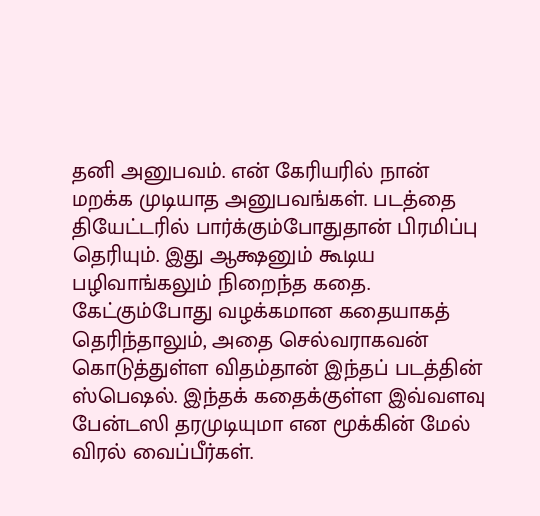தனி அனுபவம். என் கேரியரில் நான் மறக்க முடியாத அனுபவங்கள். படத்தை தியேட்டரில் பார்க்கும்போதுதான் பிரமிப்பு தெரியும். இது ஆக்ஷனும் கூடிய பழிவாங்கலும் நிறைந்த கதை. கேட்கும்போது வழக்கமான கதையாகத் தெரிந்தாலும், அதை செல்வராகவன் கொடுத்துள்ள விதம்தான் இந்தப் படத்தின் ஸ்பெஷல். இந்தக் கதைக்குள்ள இவ்வளவு பேன்டஸி தரமுடியுமா என மூக்கின் மேல் விரல் வைப்பீர்கள்.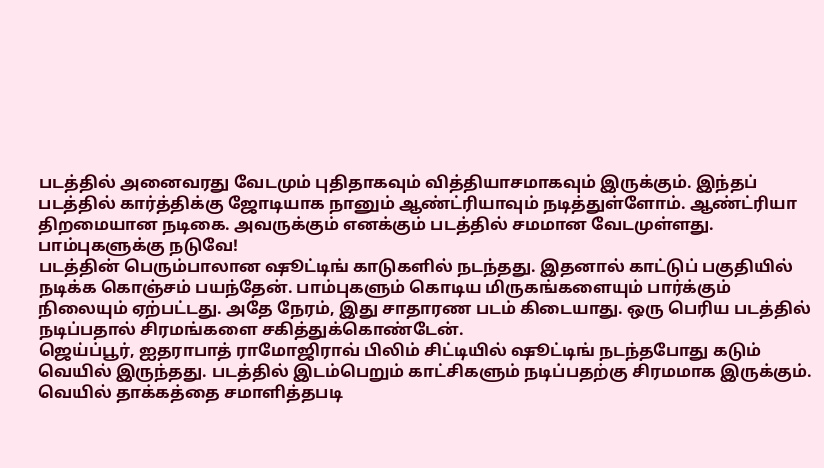படத்தில் அனைவரது வேடமும் புதிதாகவும் வித்தியாசமாகவும் இருக்கும். இந்தப் படத்தில் கார்த்திக்கு ஜோடியாக நானும் ஆண்ட்ரியாவும் நடித்துள்ளோம். ஆண்ட்ரியா திறமையான நடிகை. அவருக்கும் எனக்கும் படத்தில் சமமான வேடமுள்ளது.
பாம்புகளுக்கு நடுவே!
படத்தின் பெரும்பாலான ஷூட்டிங் காடுகளில் நடந்தது. இதனால் காட்டுப் பகுதியில் நடிக்க கொஞ்சம் பயந்தேன். பாம்புகளும் கொடிய மிருகங்களையும் பார்க்கும் நிலையும் ஏற்பட்டது. அதே நேரம், இது சாதாரண படம் கிடையாது. ஒரு பெரிய படத்தில் நடிப்பதால் சிரமங்களை சகித்துக்கொண்டேன்.
ஜெய்ப்பூர், ஐதராபாத் ராமோஜிராவ் பிலிம் சிட்டியில் ஷூட்டிங் நடந்தபோது கடும் வெயில் இருந்தது. படத்தில் இடம்பெறும் காட்சிகளும் நடிப்பதற்கு சிரமமாக இருக்கும். வெயில் தாக்கத்தை சமாளித்தபடி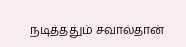நடித்ததும் சவால்தான்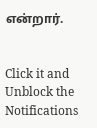என்றார்.


Click it and Unblock the Notifications